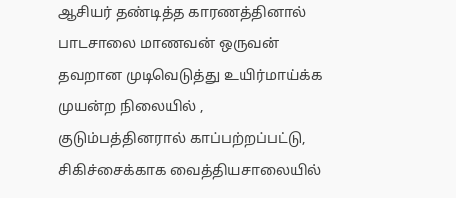ஆசியர் தண்டித்த காரணத்தினால் பாடசாலை மாணவன் ஒருவன் தவறான முடிவெடுத்து உயிர்மாய்க்க முயன்ற நிலையில் , குடும்பத்தினரால் காப்பற்றப்பட்டு, சிகிச்சைக்காக வைத்தியசாலையில்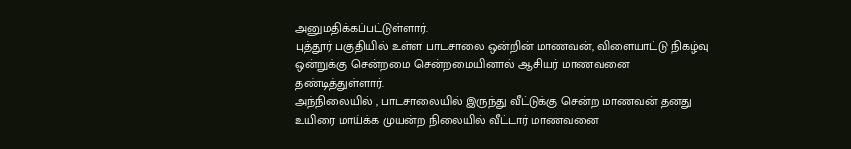அனுமதிக்கப்பட்டுள்ளார்.
புத்தூர் பகுதியில் உள்ள பாடசாலை ஒன்றின் மாணவன், விளையாட்டு நிகழ்வு ஒன்றுக்கு சென்றமை சென்றமையினால் ஆசியர் மாணவனை தண்டித்துள்ளார்.
அந்நிலையில் , பாடசாலையில் இருந்து வீட்டுக்கு சென்ற மாணவன் தனது உயிரை மாய்க்க முயன்ற நிலையில் வீட்டார் மாணவனை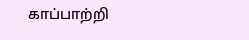காப்பாற்றி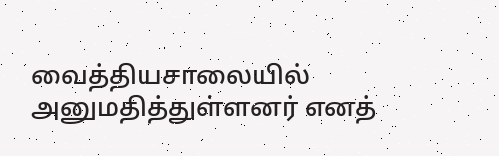வைத்தியசாலையில் அனுமதித்துள்ளனர் எனத்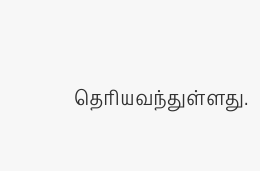தெரியவந்துள்ளது.